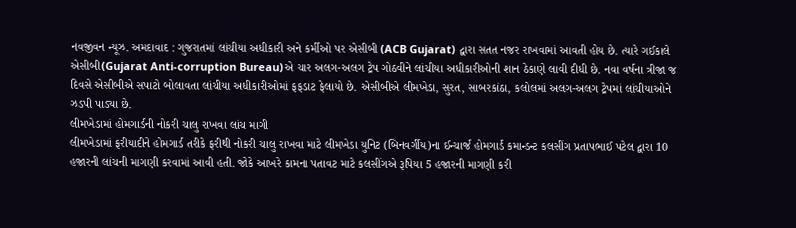નવજીવન ન્યૂઝ. અમદાવાદ : ગુજરાતમાં લાંચીયા અધીકારી અને કર્મીઓ પર એસીબી (ACB Gujarat) દ્વારા સતત નજર રાખવામાં આવતી હોય છે. ત્યારે ગઈકાલે એસીબી(Gujarat Anti-corruption Bureau)એ ચાર અલગ-અલગ ટ્રેપ ગોઠવીને લાંચીયા અધીકારીઓની શાન ઠેકાણે લાવી દીધી છે. નવા વર્ષના ત્રીજા જ દિવસે એસીબીએ સપાટો બોલાવતા લાંચીયા અધીકારીઓમાં ફફડાટ ફેલાયો છે. એસીબીએ લીમખેડા, સુરત, સાબરકાંઠા, કલોલમાં અલગ-અલગ ટ્રેપમાં લાંચીયાઓને ઝડપી પાડ્યા છે.
લીમખેડામાં હોમગાર્ડની નોકરી ચાલુ રાખવા લાંચ માગી
લીમખેડામાં ફરીયાદીને હોમગાર્ડ તરીકે ફરીથી નોકરી ચાલુ રાખવા માટે લીમખેડા યુનિટ (બિનવર્ગીય)ના ઈન્ચાર્જ હોમગાર્ડ કમાન્ડન્ટ કલસીંગ પ્રતાપભાઈ પટેલ દ્વારા 10 હજારની લાંચની માગણી કરવામાં આવી હતી. જોકે આખરે કામના પતાવટ માટે કલસીંગએ રૂપિયા 5 હજારની માગણી કરી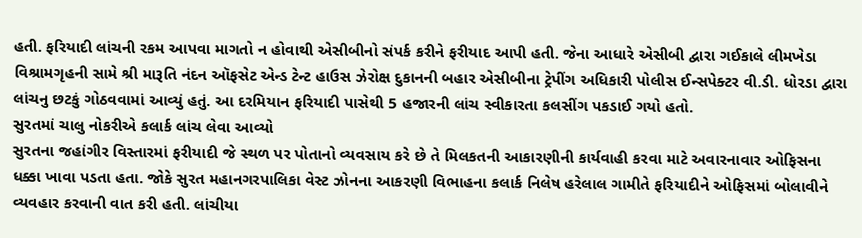હતી. ફરિયાદી લાંચની રકમ આપવા માગતો ન હોવાથી એસીબીનો સંપર્ક કરીને ફરીયાદ આપી હતી. જેના આધારે એસીબી દ્વારા ગઈકાલે લીમખેડા વિશ્રામગૃહની સામે શ્રી મારૂતિ નંદન ઑફસેટ એન્ડ ટેન્ટ હાઉસ ઝેરોક્ષ દુકાનની બહાર એસીબીના ટ્રેપીંગ અધિકારી પોલીસ ઈન્સપેક્ટર વી.ડી. ધોરડા દ્વારા લાંચનુ છટકું ગોઠવવામાં આવ્યું હતું. આ દરમિયાન ફરિયાદી પાસેથી 5 હજારની લાંચ સ્વીકારતા કલસીંગ પકડાઈ ગયો હતો.
સુરતમાં ચાલુ નોકરીએ કલાર્ક લાંચ લેવા આવ્યો
સુરતના જહાંગીર વિસ્તારમાં ફરીયાદી જે સ્થળ પર પોતાનો વ્યવસાય કરે છે તે મિલકતની આકારણીની કાર્યવાહી કરવા માટે અવારનાવાર ઓફિસના ધક્કા ખાવા પડતા હતા. જોકે સુરત મહાનગરપાલિકા વેસ્ટ ઝોનના આકરણી વિભાહના કલાર્ક નિલેષ હરેલાલ ગામીતે ફરિયાદીને ઓફિસમાં બોલાવીને વ્યવહાર કરવાની વાત કરી હતી. લાંચીયા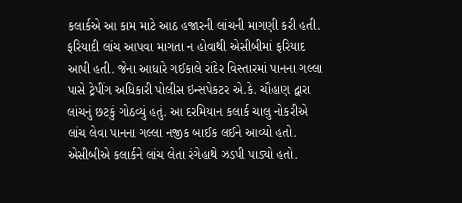કલાર્કએ આ કામ માટે આઠ હજારની લાંચની માગણી કરી હતી. ફરિયાદી લાંચ આપવા માગતા ન હોવાથી એસીબીમાં ફરિયાદ આપી હતી. જેના આધારે ગઈકાલે રાંદેર વિસ્તારમાં પાનના ગલ્લા પાસે ટ્રેપીંગ અધિકારી પોલીસ ઇન્સપેકટર એ.કે. ચૌહાણ દ્વારા લાંચનું છટકું ગોઠવ્યું હતું. આ દરમિયાન કલાર્ક ચાલુ નોકરીએ લાંચ લેવા પાનના ગલ્લા નજીક બાઈક લઈને આવ્યો હતો. એસીબીએ કલાર્કને લાંચ લેતા રંગેહાથે ઝડપી પાડ્યો હતો.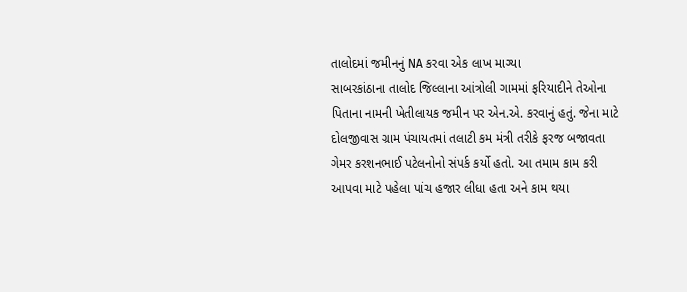તાલોદમાં જમીનનું NA કરવા એક લાખ માગ્યા
સાબરકાંઠાના તાલોદ જિલ્લાના આંત્રોલી ગામમાં ફરિયાદીને તેઓના પિતાના નામની ખેતીલાયક જમીન પર એન.એ. કરવાનું હતું. જેના માટે દોલજીવાસ ગ્રામ પંચાયતમાં તલાટી કમ મંત્રી તરીકે ફરજ બજાવતા ગેમર કરશનભાઈ પટેલનોનો સંપર્ક કર્યો હતો. આ તમામ કામ કરી આપવા માટે પહેલા પાંચ હજાર લીધા હતા અને કામ થયા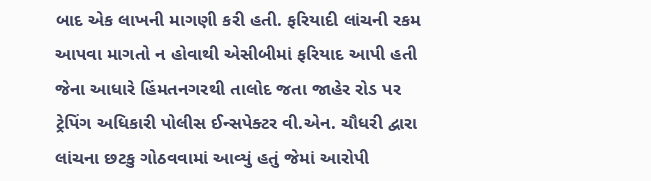બાદ એક લાખની માગણી કરી હતી. ફરિયાદી લાંચની રકમ આપવા માગતો ન હોવાથી એસીબીમાં ફરિયાદ આપી હતી જેના આધારે હિંમતનગરથી તાલોદ જતા જાહેર રોડ પર ટ્રેપિંગ અધિકારી પોલીસ ઈન્સપેક્ટર વી.એન. ચૌધરી દ્વારા લાંચના છટકુ ગોઠવવામાં આવ્યું હતું જેમાં આરોપી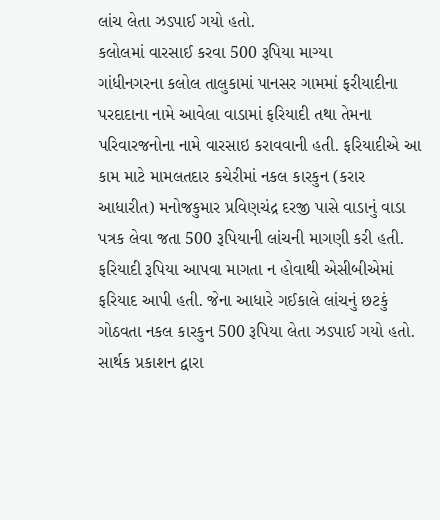લાંચ લેતા ઝડપાઈ ગયો હતો.
કલોલમાં વારસાઈ કરવા 500 રૂપિયા માગ્યા
ગાંધીનગરના કલોલ તાલુકામાં પાનસર ગામમાં ફરીયાદીના પરદાદાના નામે આવેલા વાડામાં ફરિયાદી તથા તેમના પરિવારજનોના નામે વારસાઇ કરાવવાની હતી. ફરિયાદીએ આ કામ માટે મામલતદાર કચેરીમાં નકલ કારકુન (કરાર આધારીત) મનોજકુમાર પ્રવિણચંદ્ર દરજી પાસે વાડાનું વાડા પત્રક લેવા જતા 500 રૂપિયાની લાંચની માગણી કરી હતી. ફરિયાદી રૂપિયા આપવા માગતા ન હોવાથી એસીબીએમાં ફરિયાદ આપી હતી. જેના આધારે ગઈકાલે લાંચનું છટકું ગોઠવતા નકલ કારકુન 500 રૂપિયા લેતા ઝડપાઈ ગયો હતો.
સાર્થક પ્રકાશન દ્વારા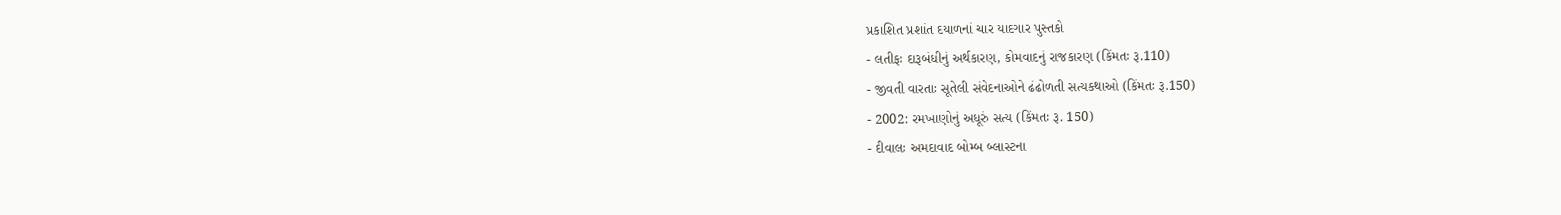પ્રકાશિત પ્રશાંત દયાળનાં ચાર યાદગાર પુસ્તકો
- લતીફઃ દારૂબંધીનું અર્થકારણ, કોમવાદનું રાજકારણ (કિંમતઃ રૂ.110)
- જીવતી વારતાઃ સૂતેલી સંવેદનાઓને ઢંઢોળતી સત્યકથાઓ (કિંમતઃ રૂ.150)
- 2002: રમખાણોનું અધૂરું સત્ય (કિંમતઃ રૂ. 150)
- દીવાલઃ અમદાવાદ બોમ્બ બ્લાસ્ટના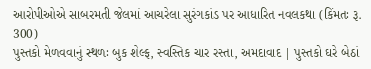આરોપીઓએ સાબરમતી જેલમાં આચરેલા સુરંગકાંડ પર આધારિત નવલકથા (કિંમતઃ રૂ. 300)
પુસ્તકો મેળવવાનું સ્થળઃ બુક શેલ્ફ, સ્વસ્તિક ચાર રસ્તા, અમદાવાદ | પુસ્તકો ઘરે બેઠાં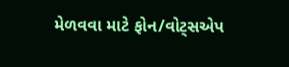મેળવવા માટે ફોન/વોટ્સએપ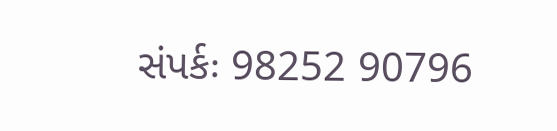સંપર્કઃ 98252 90796